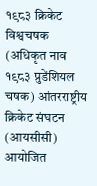१९८३ क्रिकेट विश्वचषक (अधिकृत नाव १९८३ प्रुडेंशियल चषक) आंतरराष्ट्रीय क्रिकेट संघटन (आयसीसी) आयोजित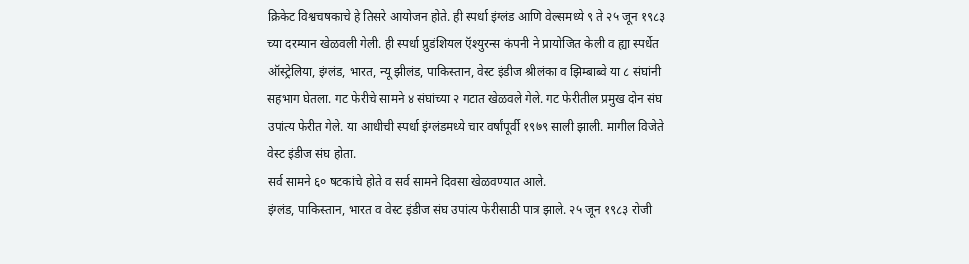क्रिकेट विश्वचषकाचे हे तिसरे आयोजन होते. ही स्पर्धा इंग्लंड आणि वेल्समध्ये ९ ते २५ जून १९८३ च्या दरम्यान खेळवली गेली. ही स्पर्धा प्रुडंशियल ऍश्युरन्स कंपनी ने प्रायोजित केली व ह्या स्पर्धेत ऑस्ट्रेलिया, इंग्लंड, भारत, न्यू झीलंड, पाकिस्तान, वेस्ट इंडीज श्रीलंका व झिम्बाब्वे या ८ संघांनी सहभाग घेतला. गट फेरीचे सामने ४ संघांच्या २ गटात खेळवले गेले. गट फेरीतील प्रमुख दोन संघ उपांत्य फेरीत गेले. या आधीची स्पर्धा इंग्लंडमध्ये चार वर्षांपूर्वी १९७९ साली झाली. मागील विजेते वेस्ट इंडीज संघ होता.
सर्व सामने ६० षटकांचे होते व सर्व सामने दिवसा खेळवण्यात आले.
इंग्लंड, पाकिस्तान, भारत व वेस्ट इंडीज संघ उपांत्य फेरीसाठी पात्र झाले. २५ जून १९८३ रोजी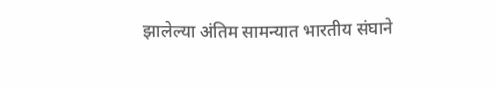झालेल्या अंतिम सामन्यात भारतीय संघाने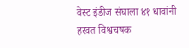वेस्ट इंडीज संघाला ४१ धावांनी हरवत विश्वचषक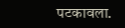पटकावला.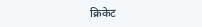क्रिकेट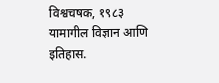विश्वचषक, १९८३
यामागील विज्ञान आणि इतिहास.